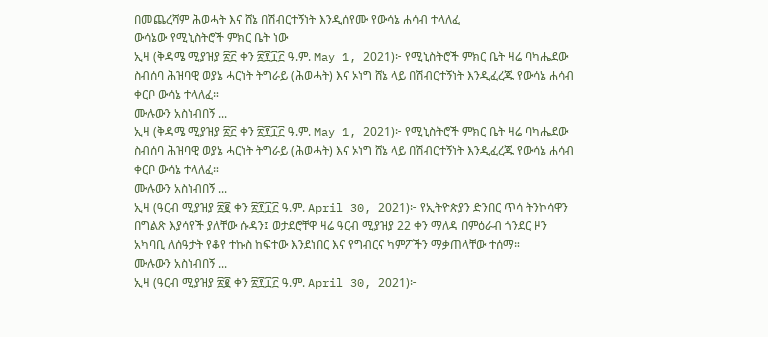በመጨረሻም ሕወሓት እና ሸኔ በሽብርተኝነት እንዲሰየሙ የውሳኔ ሐሳብ ተላለፈ
ውሳኔው የሚኒስትሮች ምክር ቤት ነው
ኢዛ (ቅዳሜ ሚያዝያ ፳፫ ቀን ፳፻፲፫ ዓ.ም. May 1, 2021)፦ የሚኒስትሮች ምክር ቤት ዛሬ ባካሔደው ስብሰባ ሕዝባዊ ወያኔ ሓርነት ትግራይ (ሕወሓት) እና ኦነግ ሸኔ ላይ በሽብርተኝነት እንዲፈረጁ የውሳኔ ሐሳብ ቀርቦ ውሳኔ ተላለፈ።
ሙሉውን አስነብበኝ ...
ኢዛ (ቅዳሜ ሚያዝያ ፳፫ ቀን ፳፻፲፫ ዓ.ም. May 1, 2021)፦ የሚኒስትሮች ምክር ቤት ዛሬ ባካሔደው ስብሰባ ሕዝባዊ ወያኔ ሓርነት ትግራይ (ሕወሓት) እና ኦነግ ሸኔ ላይ በሽብርተኝነት እንዲፈረጁ የውሳኔ ሐሳብ ቀርቦ ውሳኔ ተላለፈ።
ሙሉውን አስነብበኝ ...
ኢዛ (ዓርብ ሚያዝያ ፳፪ ቀን ፳፻፲፫ ዓ.ም. April 30, 2021)፦ የኢትዮጵያን ድንበር ጥሳ ትንኮሳዋን በግልጽ እያሳየች ያለቸው ሱዳን፤ ወታደሮቸዋ ዛሬ ዓርብ ሚያዝያ 22 ቀን ማለዳ በምዕራብ ጎንደር ዞን አካባቢ ለሰዓታት የቆየ ተኩስ ከፍተው እንደነበር እና የግብርና ካምፖችን ማቃጠላቸው ተሰማ።
ሙሉውን አስነብበኝ ...
ኢዛ (ዓርብ ሚያዝያ ፳፪ ቀን ፳፻፲፫ ዓ.ም. April 30, 2021)፦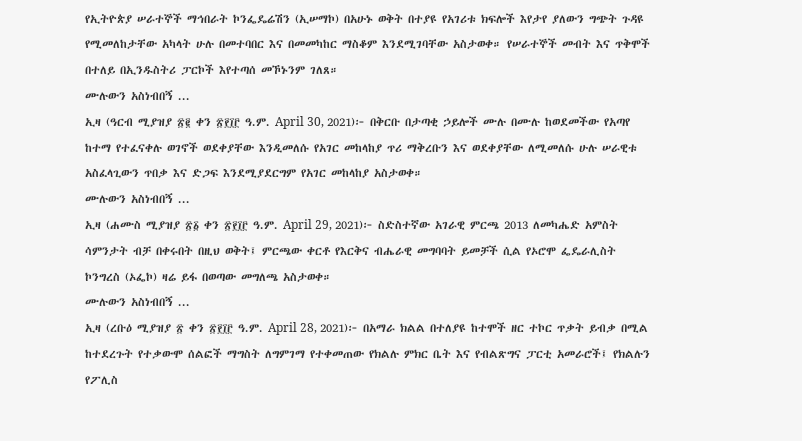የኢትዮጵያ ሠራተኞች ማኅበራት ኮንፌዴሬሽን (ኢሠማኮ) በአሁኑ ወቅት በተያዩ የአገሪቱ ክፍሎች እየታየ ያለውን ግጭት ጉዳዩ የሚመለከታቸው አካላት ሁሉ በመተባበር እና በመመካከር ማስቆም እንደሚገባቸው አስታወቀ። የሠራተኞች መብት እና ጥቅሞች በተለይ በኢንዱስትሪ ፓርኮች እየተጣሰ መኾኑንም ገለጸ።
ሙሉውን አስነብበኝ ...
ኢዛ (ዓርብ ሚያዝያ ፳፪ ቀን ፳፻፲፫ ዓ.ም. April 30, 2021)፦ በቅርቡ በታጣቂ ኃይሎች ሙሉ በሙሉ ከወደመችው የአጣየ ከተማ የተፈናቀሉ ወገኖች ወደቀያቸው እንዲመለሱ የአገር መከላከያ ጥሪ ማቅረቡን እና ወደቀያቸው ለሚመለሱ ሁሉ ሠራዊቱ አስፈላጊውን ጥበቃ እና ድጋፍ እንደሚያደርግም የአገር መከላከያ አስታወቀ።
ሙሉውን አስነብበኝ ...
ኢዛ (ሐሙስ ሚያዝያ ፳፩ ቀን ፳፻፲፫ ዓ.ም. April 29, 2021)፦ ስድስተኛው አገራዊ ምርጫ 2013 ለመካሔድ አምስት ሳምንታት ብቻ በቀሩበት በዚህ ወቅት፤ ምርጫው ቀርቶ የእርቅና ብሔራዊ መግባባት ይመቻች ሲል የኦሮሞ ፌዴራሊስት ኮንግረስ (ኦፌኮ) ዛሬ ይፋ በወጣው መግለጫ አስታወቀ።
ሙሉውን አስነብበኝ ...
ኢዛ (ረቡዕ ሚያዝያ ፳ ቀን ፳፻፲፫ ዓ.ም. April 28, 2021)፦ በአማራ ክልል በተለያዩ ከተሞች ዘር ተኮር ጥቃት ይብቃ በሚል ከተደረጉት የተቃውሞ ሰልፎች ማግስት ለግምገማ የተቀመጠው የክልሉ ምክር ቤት እና የብልጽግና ፓርቲ አመራሮች፤ የክልሉን የፖሊስ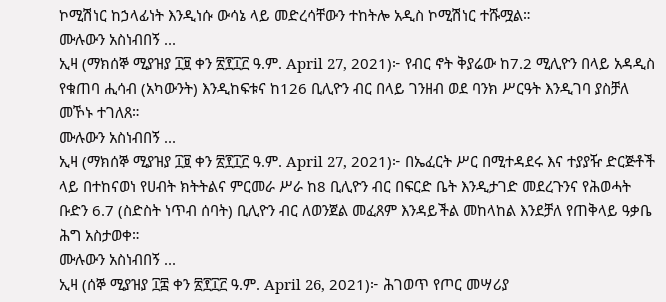ኮሚሽነር ከኃላፊነት እንዲነሱ ውሳኔ ላይ መድረሳቸውን ተከትሎ አዲስ ኮሚሽነር ተሹሟል።
ሙሉውን አስነብበኝ ...
ኢዛ (ማክሰኞ ሚያዝያ ፲፱ ቀን ፳፻፲፫ ዓ.ም. April 27, 2021)፦ የብር ኖት ቅያሬው ከ7.2 ሚሊዮን በላይ አዳዲስ የቁጠባ ሒሳብ (አካውንት) እንዲከፍቱና ከ126 ቢሊዮን ብር በላይ ገንዘብ ወደ ባንክ ሥርዓት እንዲገባ ያስቻለ መኾኑ ተገለጸ።
ሙሉውን አስነብበኝ ...
ኢዛ (ማክሰኞ ሚያዝያ ፲፱ ቀን ፳፻፲፫ ዓ.ም. April 27, 2021)፦ በኤፈርት ሥር በሚተዳደሩ እና ተያያዥ ድርጅቶች ላይ በተከናወነ የሀብት ክትትልና ምርመራ ሥራ ከ8 ቢሊዮን ብር በፍርድ ቤት እንዲታገድ መደረጉንና የሕወሓት ቡድን 6.7 (ስድስት ነጥብ ሰባት) ቢሊዮን ብር ለወንጀል መፈጸም እንዳይችል መከላከል እንደቻለ የጠቅላይ ዓቃቤ ሕግ አስታወቀ።
ሙሉውን አስነብበኝ ...
ኢዛ (ሰኞ ሚያዝያ ፲፰ ቀን ፳፻፲፫ ዓ.ም. April 26, 2021)፦ ሕገወጥ የጦር መሣሪያ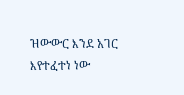ዝውውር እንደ አገር እየተፈተነ ነው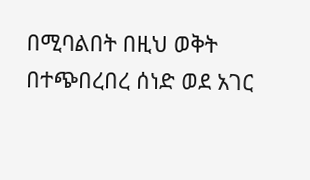በሚባልበት በዚህ ወቅት በተጭበረበረ ሰነድ ወደ አገር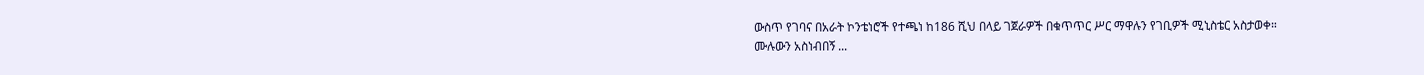ውስጥ የገባና በአራት ኮንቴነሮች የተጫነ ከ186 ሺህ በላይ ገጀራዎች በቁጥጥር ሥር ማዋሉን የገቢዎች ሚኒስቴር አስታወቀ።
ሙሉውን አስነብበኝ ...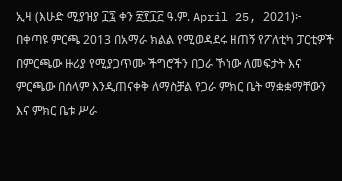ኢዛ (እሁድ ሚያዝያ ፲፯ ቀን ፳፻፲፫ ዓ.ም. April 25, 2021)፦ በቀጣዩ ምርጫ 2013 በአማራ ክልል የሚወዳደሩ ዘጠኝ የፖለቲካ ፓርቲዎች በምርጫው ዙሪያ የሚያጋጥሙ ችግሮችን በጋራ ኾነው ለመፍታት እና ምርጫው በሰላም እንዲጠናቀቅ ለማስቻል የጋራ ምክር ቤት ማቋቋማቸውን እና ምክር ቤቱ ሥራ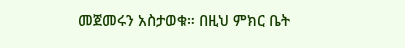መጀመሩን አስታወቁ። በዚህ ምክር ቤት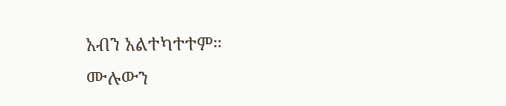አብን አልተካተተም።
ሙሉውን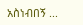አስነብበኝ ...